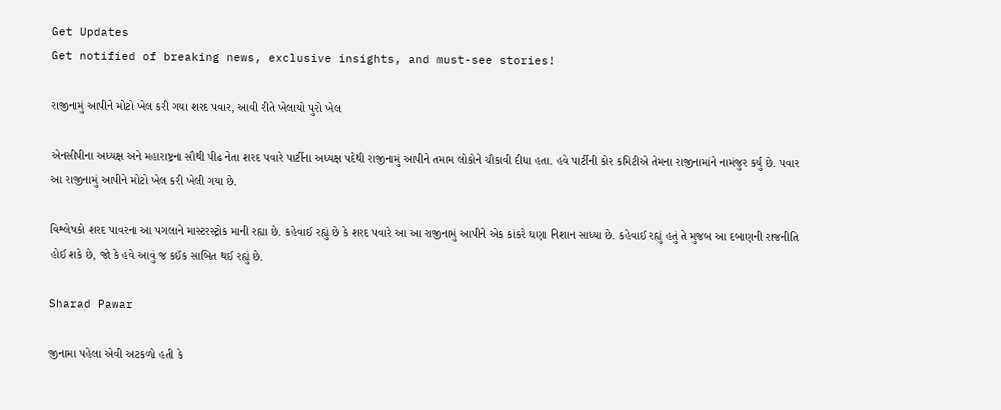Get Updates
Get notified of breaking news, exclusive insights, and must-see stories!

રાજીનામું આપીને મોટો ખેલ કરી ગયા શરદ પવાર, આવી રીતે ખેલાયો પુરો ખેલ

એનસીપીના અધ્યક્ષ અને મહારાષ્ટ્રના સૌથી પીઢ નેતા શરદ પવારે પાર્ટીના અધ્યક્ષ પદેથી રાજીનામું આપીને તમામ લોકોને ચૌકાવી દીધા હતા. હવે પાર્ટીની કોર કમિટીએ તેમના રાજીનામાંને નામંજુર કર્યુ છે. પવાર આ રાજીનામું આપીને મોટો ખેલ કરી ખેલી ગયા છે.

વિશ્લેષકો શરદ પાવરના આ પગલાને માસ્ટરસ્ટ્રોક માની રહ્યા છે. કહેવાઈ રહ્યું છે કે શરદ પવારે આ આ રાજીનામું આપીને એક કાંકરે ઘણા નિશાન સાધ્યા છે. કહેવાઈ રહ્યું હતું તે મુજબ આ દબાણની રાજનીતિ હોઈ શકે છે, જો કે હવે આવું જ કઈંક સાબિત થઈ રહ્યું છે.

Sharad Pawar

જીનામા પહેલા એવી અટકળો હતી કે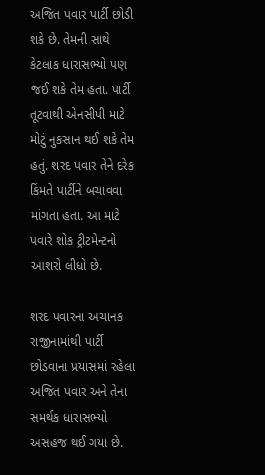અજિત પવાર પાર્ટી છોડી શકે છે. તેમની સાથે કેટલાક ધારાસભ્યો પણ જઈ શકે તેમ હતા. પાર્ટી તૂટવાથી એનસીપી માટે મોટું નુકસાન થઈ શકે તેમ હતું. શરદ પવાર તેને દરેક કિંમતે પાર્ટીને બચાવવા માંગતા હતા. આ માટે પવારે શોક ટ્રીટમેન્ટનો આશરો લીધો છે.

શરદ પવારના અચાનક રાજીનામાંથી પાર્ટી છોડવાના પ્રયાસમાં રહેલા અજિત પવાર અને તેના સમર્થક ધારાસભ્યો અસહજ થઈ ગયા છે.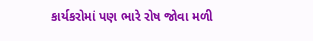કાર્યકરોમાં પણ ભારે રોષ જોવા મળી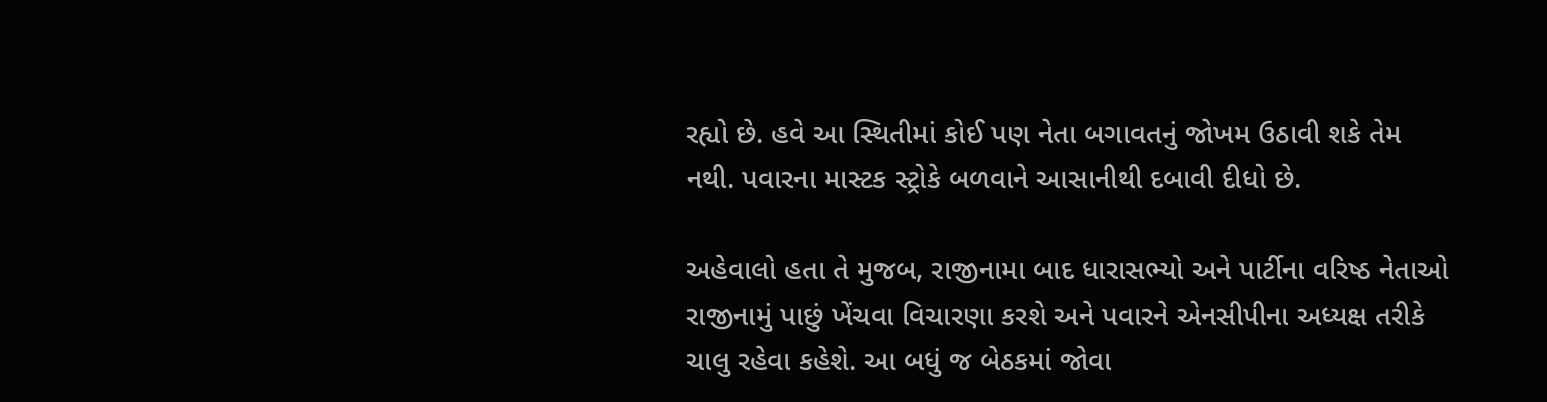રહ્યો છે. હવે આ સ્થિતીમાં કોઈ પણ નેતા બગાવતનું જોખમ ઉઠાવી શકે તેમ નથી. પવારના માસ્ટક સ્ટ્રોકે બળવાને આસાનીથી દબાવી દીધો છે.

અહેવાલો હતા તે મુજબ, રાજીનામા બાદ ધારાસભ્યો અને પાર્ટીના વરિષ્ઠ નેતાઓ રાજીનામું પાછું ખેંચવા વિચારણા કરશે અને પવારને એનસીપીના અધ્યક્ષ તરીકે ચાલુ રહેવા કહેશે. આ બધું જ બેઠકમાં જોવા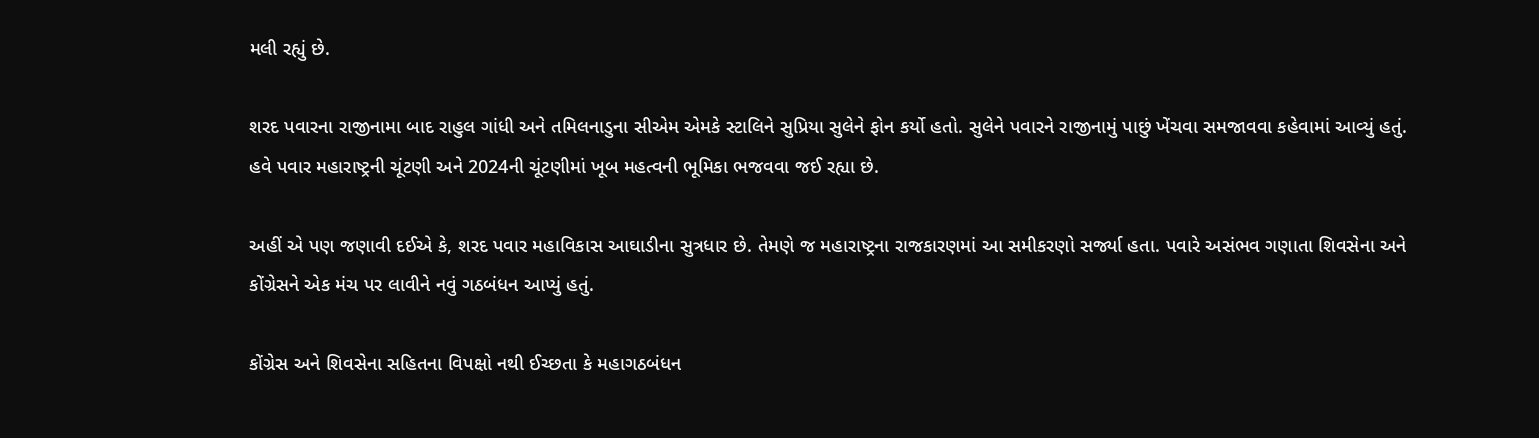મલી રહ્યું છે.

શરદ પવારના રાજીનામા બાદ રાહુલ ગાંધી અને તમિલનાડુના સીએમ એમકે સ્ટાલિને સુપ્રિયા સુલેને ફોન કર્યો હતો. સુલેને પવારને રાજીનામું પાછું ખેંચવા સમજાવવા કહેવામાં આવ્યું હતું. હવે પવાર મહારાષ્ટ્રની ચૂંટણી અને 2024ની ચૂંટણીમાં ખૂબ મહત્વની ભૂમિકા ભજવવા જઈ રહ્યા છે.

અહીં એ પણ જણાવી દઈએ કે, શરદ પવાર મહાવિકાસ આઘાડીના સુત્રધાર છે. તેમણે જ મહારાષ્ટ્રના રાજકારણમાં આ સમીકરણો સર્જ્યા હતા. પવારે અસંભવ ગણાતા શિવસેના અને કોંગ્રેસને એક મંચ પર લાવીને નવું ગઠબંધન આપ્યું હતું.

કોંગ્રેસ અને શિવસેના સહિતના વિપક્ષો નથી ઈચ્છતા કે મહાગઠબંધન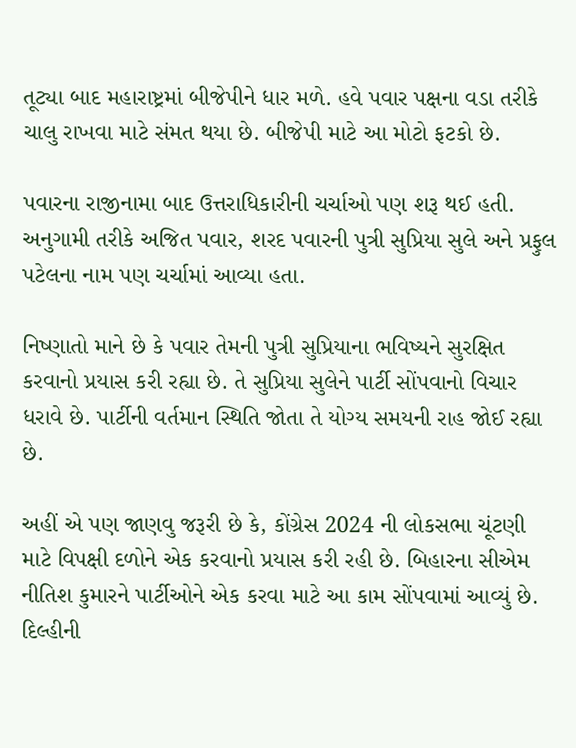તૂટ્યા બાદ મહારાષ્ટ્રમાં બીજેપીને ધાર મળે. હવે પવાર પક્ષના વડા તરીકે ચાલુ રાખવા માટે સંમત થયા છે. બીજેપી માટે આ મોટો ફટકો છે.

પવારના રાજીનામા બાદ ઉત્તરાધિકારીની ચર્ચાઓ પણ શરૂ થઈ હતી. અનુગામી તરીકે અજિત પવાર, શરદ પવારની પુત્રી સુપ્રિયા સુલે અને પ્રફુલ પટેલના નામ પણ ચર્ચામાં આવ્યા હતા.

નિષ્ણાતો માને છે કે પવાર તેમની પુત્રી સુપ્રિયાના ભવિષ્યને સુરક્ષિત કરવાનો પ્રયાસ કરી રહ્યા છે. તે સુપ્રિયા સુલેને પાર્ટી સોંપવાનો વિચાર ધરાવે છે. પાર્ટીની વર્તમાન સ્થિતિ જોતા તે યોગ્ય સમયની રાહ જોઈ રહ્યા છે.

અહીં એ પણ જાણવુ જરૂરી છે કે, કોંગ્રેસ 2024 ની લોકસભા ચૂંટણી માટે વિપક્ષી દળોને એક કરવાનો પ્રયાસ કરી રહી છે. બિહારના સીએમ નીતિશ કુમારને પાર્ટીઓને એક કરવા માટે આ કામ સોંપવામાં આવ્યું છે. દિલ્હીની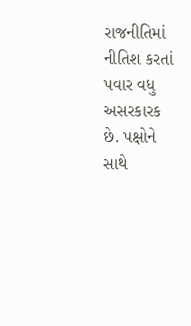રાજનીતિમાં નીતિશ કરતાં પવાર વધુ અસરકારક છે. પક્ષોને સાથે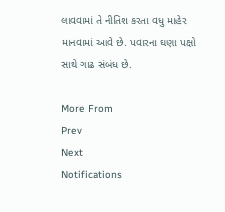લાવવામાં તે નીતિશ કરતા વધુ માહેર માનવામાં આવે છે. પવારના ઘણા પક્ષો સાથે ગાઢ સંબંધ છે.

More From
Prev
Next
Notifications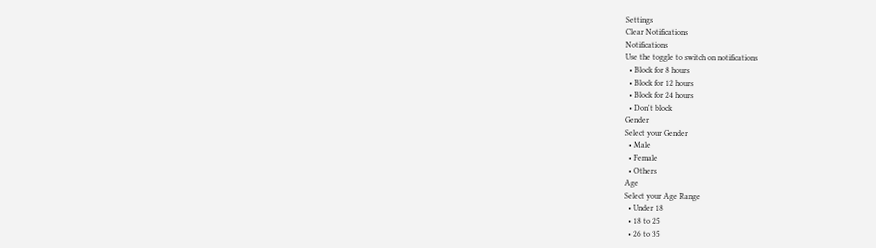Settings
Clear Notifications
Notifications
Use the toggle to switch on notifications
  • Block for 8 hours
  • Block for 12 hours
  • Block for 24 hours
  • Don't block
Gender
Select your Gender
  • Male
  • Female
  • Others
Age
Select your Age Range
  • Under 18
  • 18 to 25
  • 26 to 35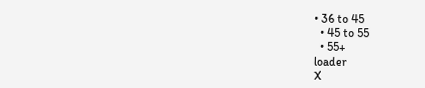• 36 to 45
  • 45 to 55
  • 55+
loader
X